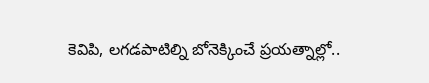కెవిపి, లగడపాటిల్ని బోనెక్కించే ప్రయత్నాల్లో..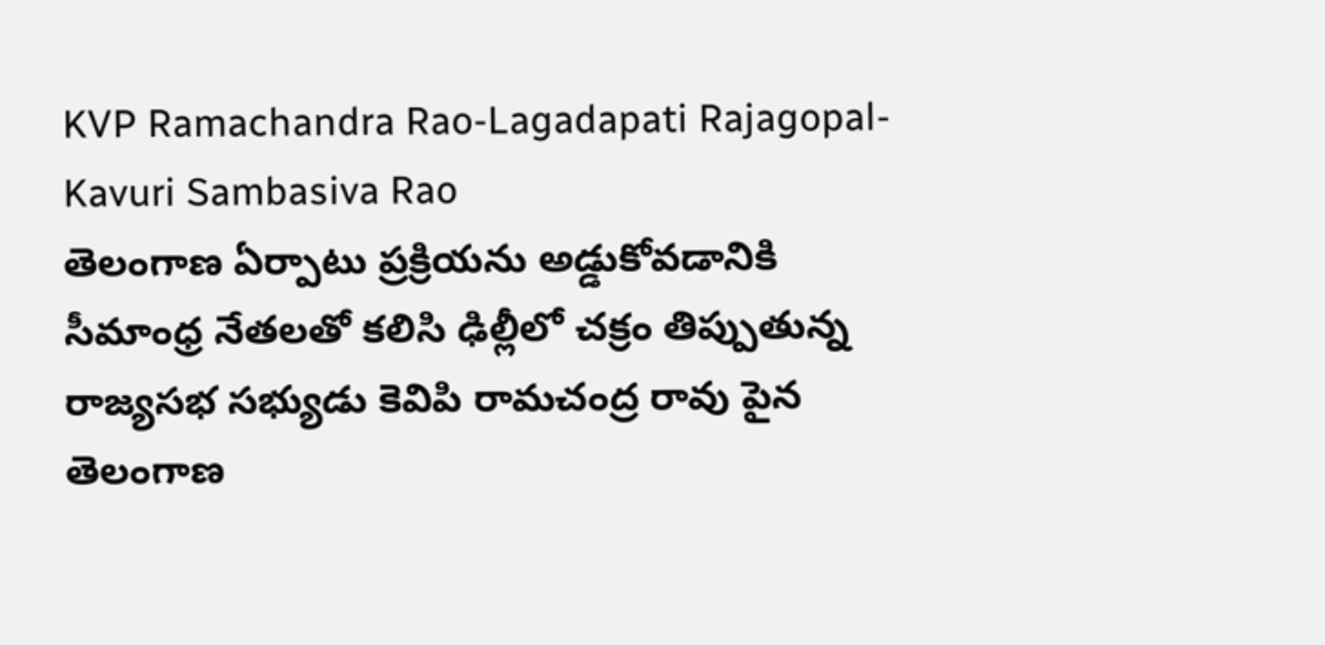KVP Ramachandra Rao-Lagadapati Rajagopal-Kavuri Sambasiva Rao
తెలంగాణ ఏర్పాటు ప్రక్రియను అడ్డుకోవడానికి సీమాంధ్ర నేతలతో కలిసి ఢిల్లీలో చక్రం తిప్పుతున్న రాజ్యసభ సభ్యుడు కెవిపి రామచంద్ర రావు పైన తెలంగాణ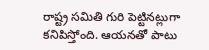రాష్ట్ర సమితి గురి పెట్టినట్లుగా కనిపిస్తోంది. ఆయనతో పాటు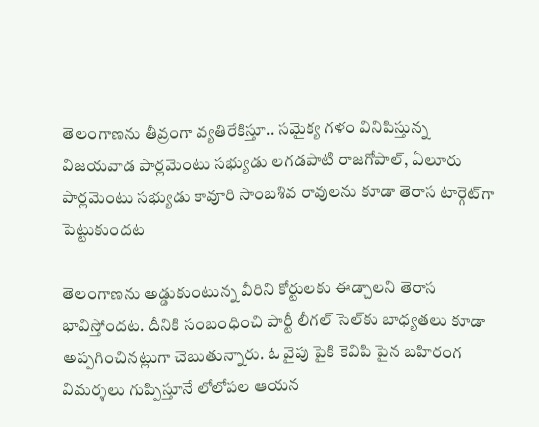తెలంగాణను తీవ్రంగా వ్యతిరేకిస్తూ.. సమైక్య గళం వినిపిస్తున్న విజయవాడ పార్లమెంటు సభ్యుడు లగడపాటి రాజగోపాల్, ఏలూరు పార్లమెంటు సభ్యుడు కావూరి సాంబశివ రావులను కూడా తెరాస టార్గెట్‌గా పెట్టుకుందట

తెలంగాణను అడ్డుకుంటున్న వీరిని కోర్టులకు ఈడ్చాలని తెరాస భావిస్తోందట. దీనికి సంబంధించి పార్టీ లీగల్ సెల్‌కు బాధ్యతలు కూడా అప్పగించినట్లుగా చెబుతున్నారు. ఓ వైపు పైకి కెవిపి పైన బహిరంగ విమర్శలు గుప్పిస్తూనే లోలోపల ఆయన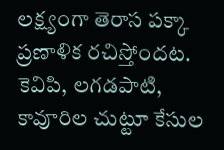లక్ష్యంగా తెరాస పక్కా ప్రణాళిక రచిస్తోందట. కెవిపి, లగడపాటి, కావూరిల చుట్టూ కేసుల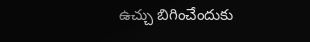ఉచ్చు బిగించేందుకు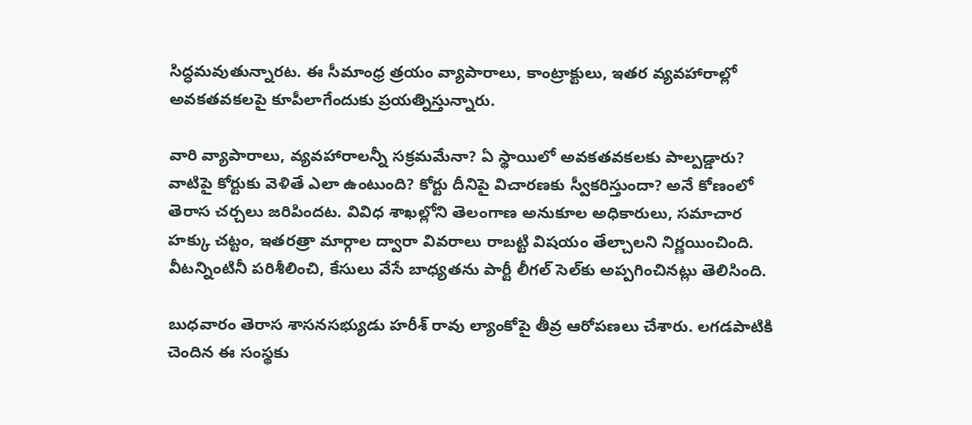సిద్ధమవుతున్నారట. ఈ సీమాంధ్ర త్రయం వ్యాపారాలు, కాంట్రాక్టులు, ఇతర వ్యవహారాల్లో అవకతవకలపై కూపీలాగేందుకు ప్రయత్నిస్తున్నారు.

వారి వ్యాపారాలు, వ్యవహారాలన్నీ సక్రమమేనా? ఏ స్థాయిలో అవకతవకలకు పాల్పడ్డారు? వాటిపై కోర్టుకు వెళితే ఎలా ఉంటుంది? కోర్టు దీనిపై విచారణకు స్వీకరిస్తుందా? అనే కోణంలో తెరాస చర్చలు జరిపిందట. వివిధ శాఖల్లోని తెలంగాణ అనుకూల అధికారులు, సమాచార హక్కు చట్టం, ఇతరత్రా మార్గాల ద్వారా వివరాలు రాబట్టి విషయం తేల్చాలని నిర్ణయించింది. వీటన్నింటినీ పరిశీలించి, కేసులు వేసే బాధ్యతను పార్టీ లీగల్ సెల్‌కు అప్పగించినట్లు తెలిసింది.

బుధవారం తెరాస శాసనసభ్యుడు హరీశ్ రావు ల్యాంకోపై తీవ్ర ఆరోపణలు చేశారు. లగడపాటికి చెందిన ఈ సంస్థకు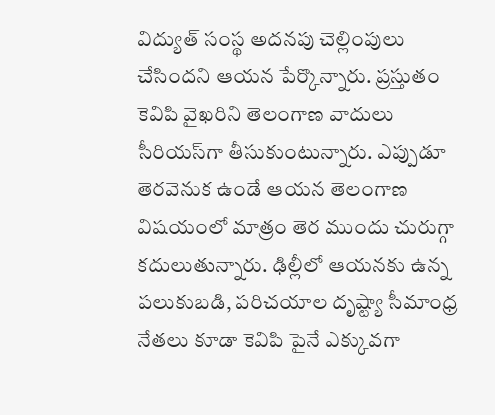విద్యుత్ సంస్థ అదనపు చెల్లింపులు చేసిందని ఆయన పేర్కొన్నారు. ప్రస్తుతం కెవిపి వైఖరిని తెలంగాణ వాదులు సీరియస్‌గా తీసుకుంటున్నారు. ఎప్పుడూ తెరవెనుక ఉండే ఆయన తెలంగాణ విషయంలో మాత్రం తెర ముందు చురుగ్గా కదులుతున్నారు. ఢిల్లీలో ఆయనకు ఉన్న పలుకుబడి, పరిచయాల దృష్ట్యా సీమాంధ్ర నేతలు కూడా కెవిపి పైనే ఎక్కువగా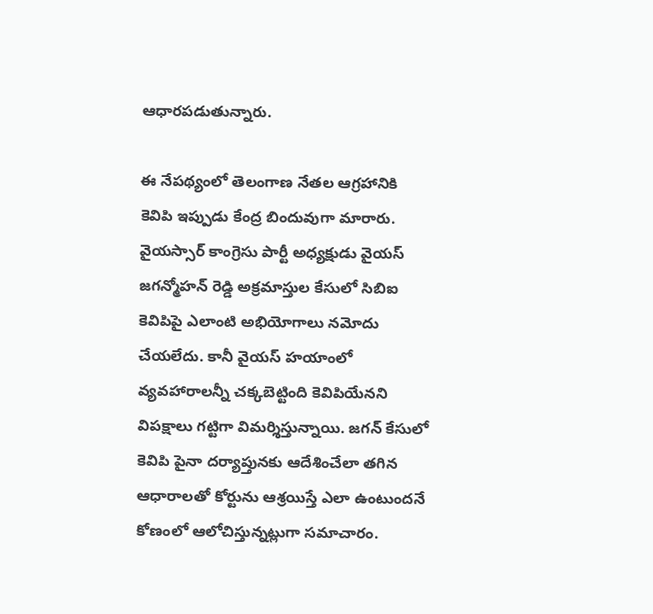ఆధారపడుతున్నారు.

ఈ నేపథ్యంలో తెలంగాణ నేతల ఆగ్రహానికి కెవిపి ఇప్పుడు కేంద్ర బిందువుగా మారారు. వైయస్సార్ కాంగ్రెసు పార్టీ అధ్యక్షుడు వైయస్ జగన్మోహన్ రెడ్డి అక్రమాస్తుల కేసులో సిబిఐ కెవిపిపై ఎలాంటి అభియోగాలు నమోదు చేయలేదు. కానీ వైయస్ హయాంలో వ్యవహారాలన్నీ చక్కబెట్టింది కెవిపియేనని విపక్షాలు గట్టిగా విమర్శిస్తున్నాయి. జగన్ కేసులో కెవిపి పైనా దర్యాప్తునకు ఆదేశించేలా తగిన ఆధారాలతో కోర్టును ఆశ్రయిస్తే ఎలా ఉంటుందనే కోణంలో ఆలోచిస్తున్నట్లుగా సమాచారం.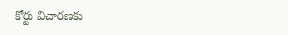కోర్టు విచారణకు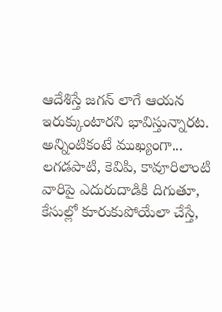ఆదేశిస్తే జగన్ లాగే ఆయన ఇరుక్కుంటారని భావిస్తున్నారట. అన్నింటికంటే ముఖ్యంగా... లగడపాటి, కెవిపి, కావూరిలాంటి వారిపై ఎదురుదాడికి దిగుతూ, కేసుల్లో కూరుకుపోయేలా చేస్తే,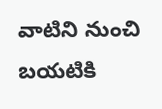వాటిని నుంచి బయటికి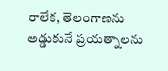రాలేక, తెలంగాణను అడ్డుకునే ప్రయత్నాలను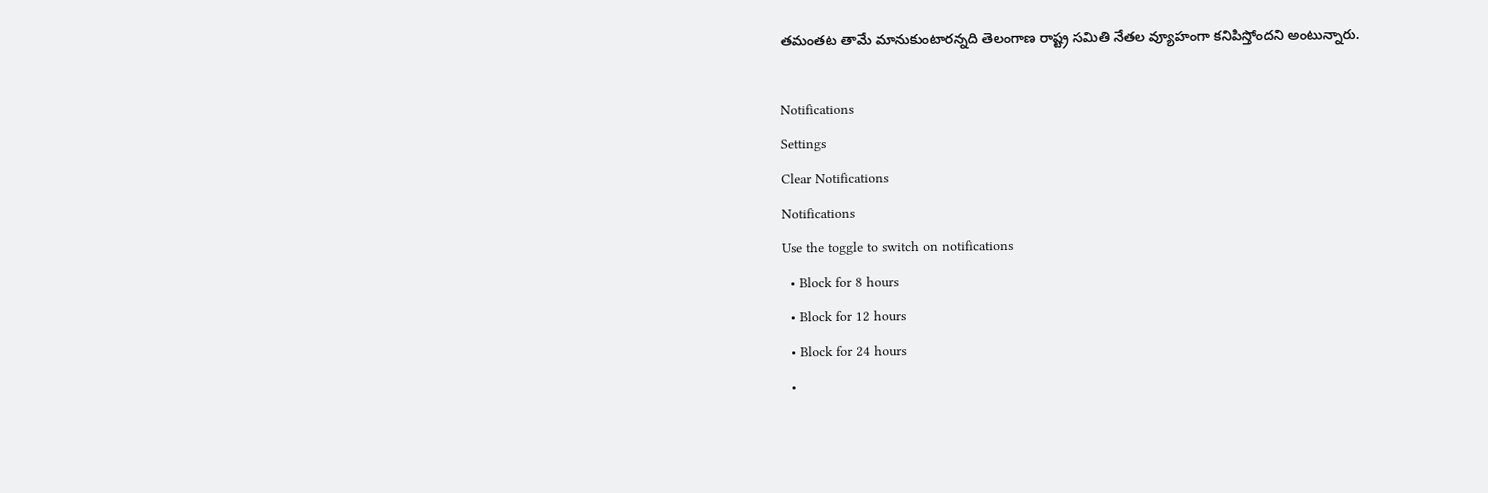తమంతట తామే మానుకుంటారన్నది తెలంగాణ రాష్ట్ర సమితి నేతల వ్యూహంగా కనిపిస్తోందని అంటున్నారు.

Notifications
Settings
Clear Notifications
Notifications
Use the toggle to switch on notifications
  • Block for 8 hours
  • Block for 12 hours
  • Block for 24 hours
  •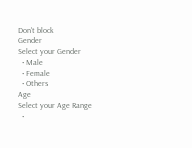Don't block
Gender
Select your Gender
  • Male
  • Female
  • Others
Age
Select your Age Range
  •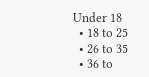Under 18
  • 18 to 25
  • 26 to 35
  • 36 to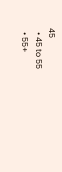45
  • 45 to 55
  • 55+